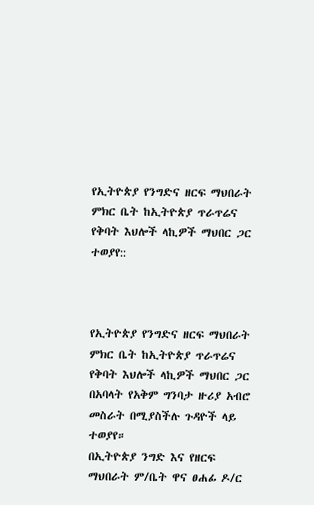የኢትዮጵያ የንግድና ዘርፍ ማህበራት ምክር ቤት ከኢትዮጵያ ጥራጥሬና የቅባት እህሎች ላኪዎች ማህበር ጋር ተወያየ::



የኢትዮጵያ የንግድና ዘርፍ ማህበራት ምክር ቤት ከኢትዮጵያ ጥራጥሬና የቅባት እህሎች ላኪዎች ማህበር ጋር በአባላት የአቅም ግንባታ ዙሪያ አብሮ መስራት በሚያስችሉ ጉዳዮች ላይ ተወያየ።
በኢትዮጵያ ንግድ እና የዘርፍ ማህበራት ም/ቤት ዋና ፀሐፊ ዶ/ር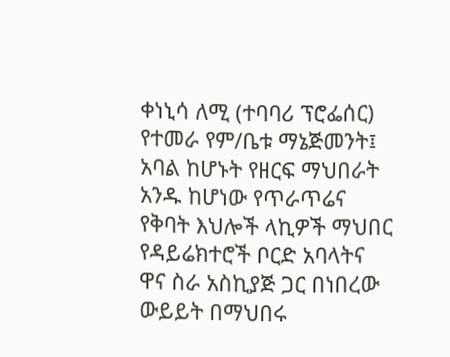ቀነኒሳ ለሚ (ተባባሪ ፕሮፌሰር) የተመራ የም/ቤቱ ማኔጅመንት፤ አባል ከሆኑት የዘርፍ ማህበራት አንዱ ከሆነው የጥራጥሬና የቅባት እህሎች ላኪዎች ማህበር የዳይሬክተሮች ቦርድ አባላትና ዋና ስራ አስኪያጅ ጋር በነበረው ውይይት በማህበሩ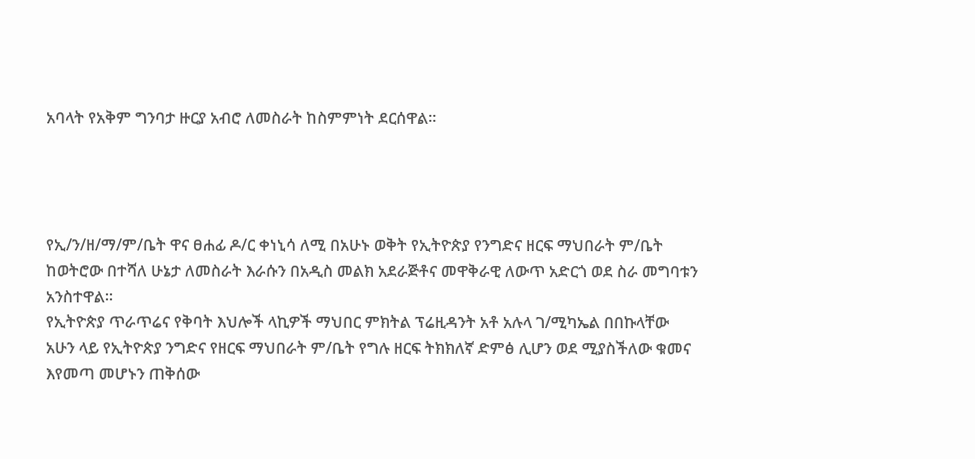አባላት የአቅም ግንባታ ዙርያ አብሮ ለመስራት ከስምምነት ደርሰዋል።




የኢ/ን/ዘ/ማ/ም/ቤት ዋና ፀሐፊ ዶ/ር ቀነኒሳ ለሚ በአሁኑ ወቅት የኢትዮጵያ የንግድና ዘርፍ ማህበራት ም/ቤት ከወትሮው በተሻለ ሁኔታ ለመስራት እራሱን በአዲስ መልክ አደራጅቶና መዋቅራዊ ለውጥ አድርጎ ወደ ስራ መግባቱን አንስተዋል፡፡
የኢትዮጵያ ጥራጥሬና የቅባት እህሎች ላኪዎች ማህበር ምክትል ፕሬዚዳንት አቶ አሉላ ገ/ሚካኤል በበኩላቸው አሁን ላይ የኢትዮጵያ ንግድና የዘርፍ ማህበራት ም/ቤት የግሉ ዘርፍ ትክክለኛ ድምፅ ሊሆን ወደ ሚያስችለው ቁመና እየመጣ መሆኑን ጠቅሰው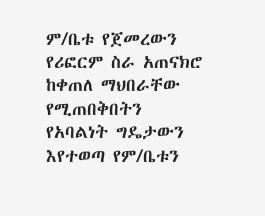ም/ቤቱ የጀመረውን የሪፎርም ስራ አጠናክሮ ከቀጠለ ማህበራቸው የሚጠበቅበትን የአባልነት ግዴታውን እየተወጣ የም/ቤቱን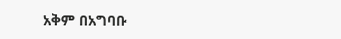አቅም በአግባቡ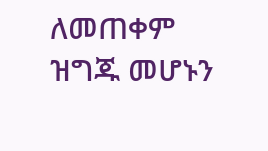ለመጠቀም ዝግጁ መሆኑን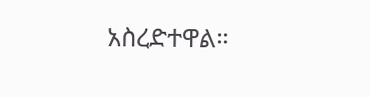አስረድተዋል።